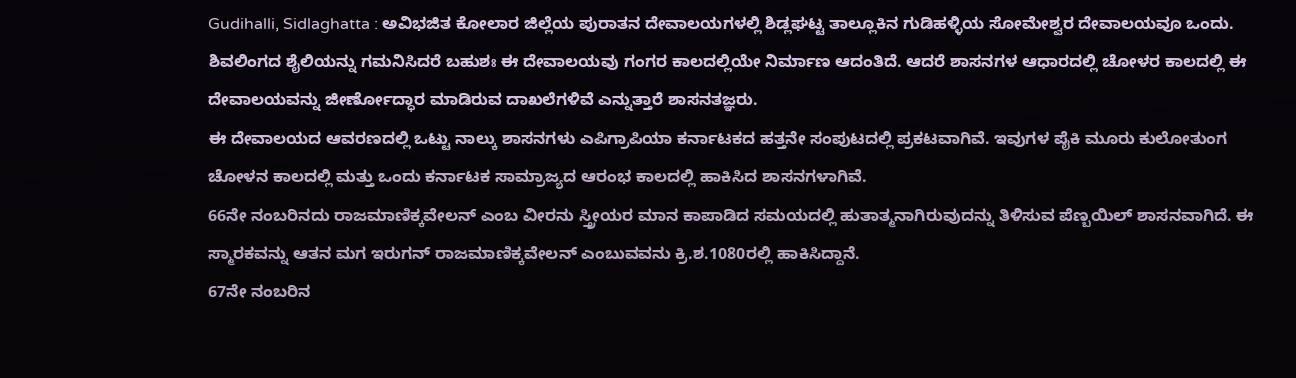Gudihalli, Sidlaghatta : ಅವಿಭಜಿತ ಕೋಲಾರ ಜಿಲ್ಲೆಯ ಪುರಾತನ ದೇವಾಲಯಗಳಲ್ಲಿ ಶಿಡ್ಲಘಟ್ಟ ತಾಲ್ಲೂಕಿನ ಗುಡಿಹಳ್ಳಿಯ ಸೋಮೇಶ್ವರ ದೇವಾಲಯವೂ ಒಂದು. ಶಿವಲಿಂಗದ ಶೈಲಿಯನ್ನು ಗಮನಿಸಿದರೆ ಬಹುಶಃ ಈ ದೇವಾಲಯವು ಗಂಗರ ಕಾಲದಲ್ಲಿಯೇ ನಿರ್ಮಾಣ ಆದಂತಿದೆ. ಆದರೆ ಶಾಸನಗಳ ಆಧಾರದಲ್ಲಿ ಚೋಳರ ಕಾಲದಲ್ಲಿ ಈ ದೇವಾಲಯವನ್ನು ಜೀರ್ಣೋದ್ಧಾರ ಮಾಡಿರುವ ದಾಖಲೆಗಳಿವೆ ಎನ್ನುತ್ತಾರೆ ಶಾಸನತಜ್ಞರು.
ಈ ದೇವಾಲಯದ ಆವರಣದಲ್ಲಿ ಒಟ್ಟು ನಾಲ್ಕು ಶಾಸನಗಳು ಎಪಿಗ್ರಾಪಿಯಾ ಕರ್ನಾಟಕದ ಹತ್ತನೇ ಸಂಪುಟದಲ್ಲಿ ಪ್ರಕಟವಾಗಿವೆ. ಇವುಗಳ ಪೈಕಿ ಮೂರು ಕುಲೋತುಂಗ ಚೋಳನ ಕಾಲದಲ್ಲಿ ಮತ್ತು ಒಂದು ಕರ್ನಾಟಕ ಸಾಮ್ರಾಜ್ಯದ ಆರಂಭ ಕಾಲದಲ್ಲಿ ಹಾಕಿಸಿದ ಶಾಸನಗಳಾಗಿವೆ.
66ನೇ ನಂಬರಿನದು ರಾಜಮಾಣಿಕ್ಕವೇಲನ್ ಎಂಬ ವೀರನು ಸ್ತ್ರೀಯರ ಮಾನ ಕಾಪಾಡಿದ ಸಮಯದಲ್ಲಿ ಹುತಾತ್ಮನಾಗಿರುವುದನ್ನು ತಿಳಿಸುವ ಪೆಣ್ಬಯಿಲ್ ಶಾಸನವಾಗಿದೆ. ಈ ಸ್ಮಾರಕವನ್ನು ಆತನ ಮಗ ಇರುಗನ್ ರಾಜಮಾಣಿಕ್ಕವೇಲನ್ ಎಂಬುವವನು ಕ್ರಿ.ಶ.1080ರಲ್ಲಿ ಹಾಕಿಸಿದ್ದಾನೆ.
67ನೇ ನಂಬರಿನ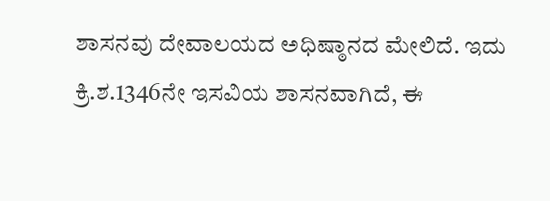ಶಾಸನವು ದೇವಾಲಯದ ಅಧಿಷ್ಠಾನದ ಮೇಲಿದೆ. ಇದು ಕ್ರಿ.ಶ.1346ನೇ ಇಸವಿಯ ಶಾಸನವಾಗಿದೆ, ಈ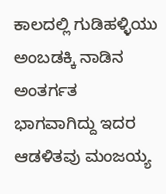ಕಾಲದಲ್ಲಿ ಗುಡಿಹಳ್ಳಿಯು ಅಂಬಡಕ್ಕಿ ನಾಡಿನ ಅಂತರ್ಗತ ಭಾಗವಾಗಿದ್ದು ಇದರ ಆಡಳಿತವು ಮಂಜಯ್ಯ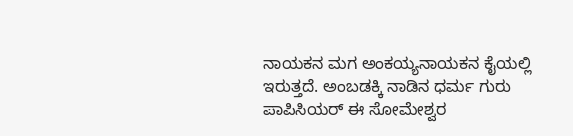ನಾಯಕನ ಮಗ ಅಂಕಯ್ಯನಾಯಕನ ಕೈಯಲ್ಲಿ ಇರುತ್ತದೆ. ಅಂಬಡಕ್ಕಿ ನಾಡಿನ ಧರ್ಮ ಗುರು ಪಾಪಿಸಿಯರ್ ಈ ಸೋಮೇಶ್ವರ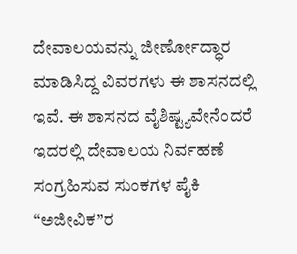ದೇವಾಲಯವನ್ನು ಜೀರ್ಣೋದ್ಧಾರ ಮಾಡಿಸಿದ್ದ ವಿವರಗಳು ಈ ಶಾಸನದಲ್ಲಿ ಇವೆ. ಈ ಶಾಸನದ ವೈಶಿಷ್ಟ್ಯವೇನೆಂದರೆ ಇದರಲ್ಲಿ ದೇವಾಲಯ ನಿರ್ವಹಣೆ ಸಂಗ್ರಹಿಸುವ ಸುಂಕಗಳ ಪೈಕಿ “ಅಜೀವಿಕ”ರ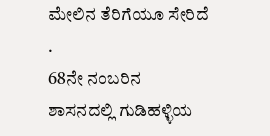ಮೇಲಿನ ತೆರಿಗೆಯೂ ಸೇರಿದೆ .
68ನೇ ನಂಬರಿನ ಶಾಸನದಲ್ಲಿ ಗುಡಿಹಳ್ಳಿಯ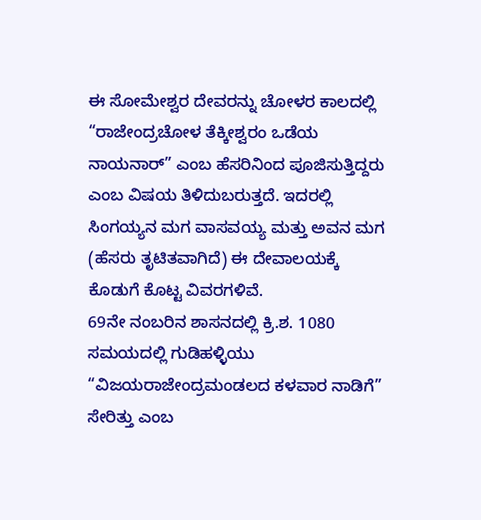ಈ ಸೋಮೇಶ್ವರ ದೇವರನ್ನು ಚೋಳರ ಕಾಲದಲ್ಲಿ “ರಾಜೇಂದ್ರಚೋಳ ತೆಕ್ಕೀಶ್ವರಂ ಒಡೆಯ ನಾಯನಾರ್” ಎಂಬ ಹೆಸರಿನಿಂದ ಪೂಜಿಸುತ್ತಿದ್ದರು ಎಂಬ ವಿಷಯ ತಿಳಿದುಬರುತ್ತದೆ. ಇದರಲ್ಲಿ ಸಿಂಗಯ್ಯನ ಮಗ ವಾಸವಯ್ಯ ಮತ್ತು ಅವನ ಮಗ (ಹೆಸರು ತೃಟಿತವಾಗಿದೆ) ಈ ದೇವಾಲಯಕ್ಕೆ ಕೊಡುಗೆ ಕೊಟ್ಟ ವಿವರಗಳಿವೆ.
69ನೇ ನಂಬರಿನ ಶಾಸನದಲ್ಲಿ ಕ್ರಿ.ಶ. 1080 ಸಮಯದಲ್ಲಿ ಗುಡಿಹಳ್ಳಿಯು “ವಿಜಯರಾಜೇಂದ್ರಮಂಡಲದ ಕಳವಾರ ನಾಡಿಗೆ” ಸೇರಿತ್ತು ಎಂಬ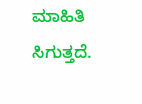ಮಾಹಿತಿ ಸಿಗುತ್ತದೆ.